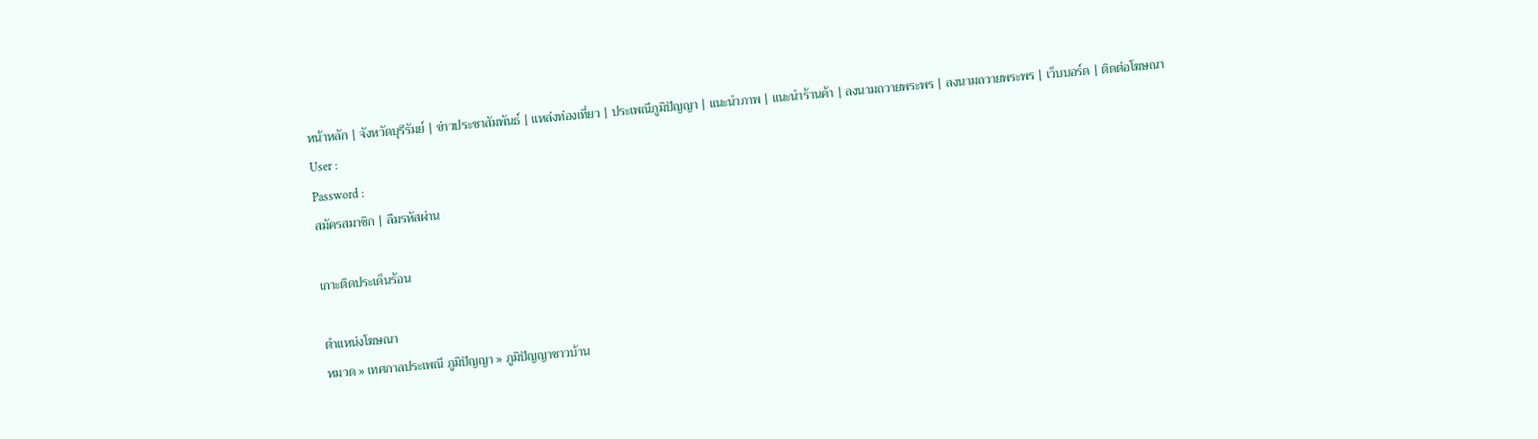หน้าหลัก | จังหวัดบุรีรัมย์ | ข่าวประชาสัมพันธ์ | แหล่งท่องเที่ยว | ประเพณีภูมิปัญญา | แนะนำภาพ | แนะนำร้านค้า | ลงนามถวายพระพร | ลงนามถวายพระพร | เว็บบอร์ด | ติดต่อโฆษณา
User :
Password :
สมัครสมาชิก | ลืมรหัสผ่าน

เกาะติดประเด็นร้อน

ตำแหน่งโฆษณา
หมวด » เทศกาลประเพณี ภูมิปัญญา » ภูมิปัญญาชาวบ้าน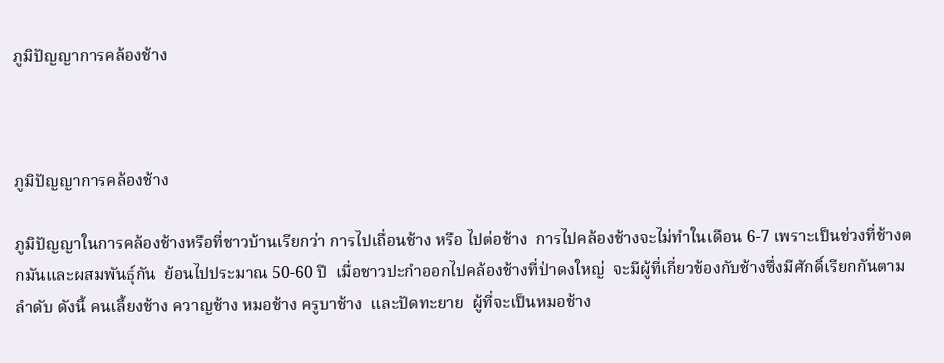ภูมิปัญญาการคล้องช้าง



ภูมิปัญญาการคล้องช้าง

ภูมิปัญญาในการคล้องช้างหรือที่ชาวบ้านเรียกว่า การไปเถื่อนช้าง หรือ ไปต่อช้าง  การไปคล้องช้างจะไม่ทำในเดือน 6-7 เพราะเป็นช่วงที่ช้างตกมันและผสมพันธุ์กัน  ย้อนไปประมาณ 50-60 ปี  เมื่อชาวปะกำออกไปคล้องช้างที่ป่าดงใหญ่  จะมีผู้ที่เกี่ยวข้องกับช้างซึ่งมีศักดิ์เรียกกันตามลำดับ ดังนี้ คนเลี้ยงช้าง ควาญช้าง หมอช้าง ครูบาช้าง  และปัดทะยาย  ผู้ที่จะเป็นหมอช้าง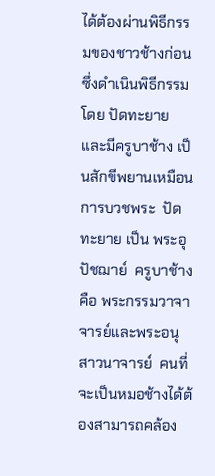ได้ต้องผ่านพิธีกรรมของชาวช้างก่อน  ซึ่งดำเนินพิธีกรรมโดย ปัดทะยาย  และมีครูบาช้าง เป็นสักขีพยานเหมือนการบวชพระ  ปัดทะยาย เป็น พระอุปัชฌาย์  ครูบาช้าง คือ พระกรรมวาจาจารย์และพระอนุสาวนาจารย์  คนที่จะเป็นหมอช้างได้ต้องสามารถคล้อง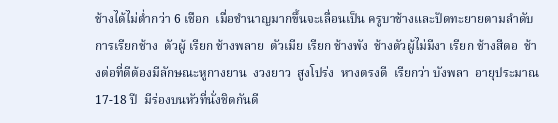ช้างได้ไม่ต่ำกว่า 6 เชือก  เมื่อชำนาญมากขึ้นจะเลื่อนเป็น ครูบาช้างและปัดทะยายตามลำดับ      การเรียกช้าง  ตัวผู้ เรียก ช้างพลาย  ตัวเมีย เรียก ช้างพัง  ช้างตัวผู้ไม่มีงา เรียก ช้างสีดอ  ช้างต่อที่ดีต้องมีลักษณะหูกางยาน  งวงยาว  สูงโปร่ง  หางตรงดี  เรียกว่า บังพลา  อายุประมาณ 17-18 ปี  มีร่องบนหัวที่นั่งชิดกันดี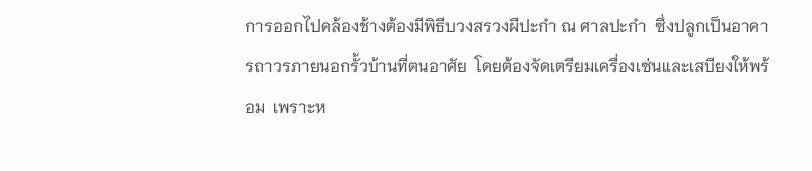การออกไปคล้องช้างต้องมีพิธีบวงสรวงผีปะกำ ณ ศาลปะกำ  ซึ่งปลูกเป็นอาคารถาวรภายนอกรั้วบ้านที่ตนอาศัย  โดยต้องจัดเตรียมเครื่องเซ่นและเสบียงให้พร้อม  เพราะห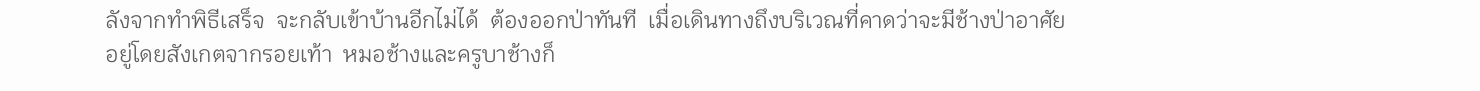ลังจากทำพิธีเสร็จ  จะกลับเข้าบ้านอีกไม่ได้  ต้องออกป่าทันที  เมื่อเดินทางถึงบริเวณที่คาดว่าจะมีช้างป่าอาศัยอยู่โดยสังเกตจากรอยเท้า  หมอช้างและครูบาช้างก็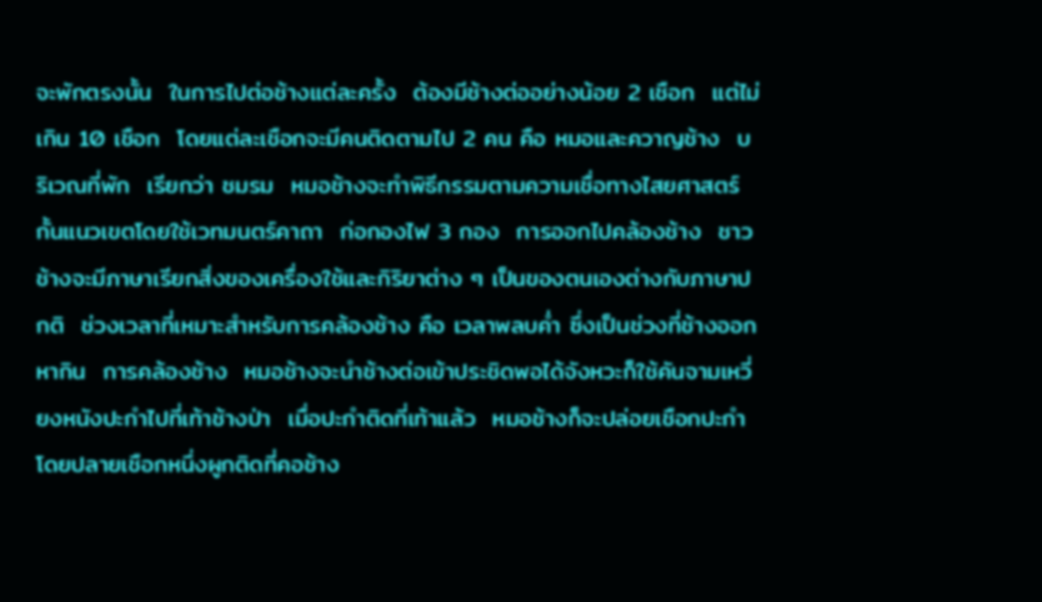จะพักตรงนั้น  ในการไปต่อช้างแต่ละครั้ง  ต้องมีช้างต่ออย่างน้อย 2 เชือก  แต่ไม่เกิน 10 เชือก  โดยแต่ละเชือกจะมีคนติดตามไป 2 คน คือ หมอและควาญช้าง  บริเวณที่พัก  เรียกว่า ชมรม  หมอช้างจะทำพิธีกรรมตามความเชื่อทางไสยศาสตร์  กั้นแนวเขตโดยใช้เวทมนตร์คาถา  ก่อกองไฟ 3 กอง  การออกไปคล้องช้าง  ชาวช้างจะมีภาษาเรียกสิ่งของเครื่องใช้และกิริยาต่าง ๆ เป็นของตนเองต่างกับภาษาปกติ  ช่วงเวลาที่เหมาะสำหรับการคล้องช้าง คือ เวลาพลบค่ำ ซึ่งเป็นช่วงที่ช้างออกหากิน  การคล้องช้าง  หมอช้างจะนำช้างต่อเข้าประชิดพอได้จังหวะก็ใช้คันจามเหวี่ยงหนังปะกำไปที่เท้าช้างป่า  เมื่อปะกำติดที่เท้าแล้ว  หมอช้างก็จะปล่อยเชือกปะกำ  โดยปลายเชือกหนึ่งผูกติดที่คอช้าง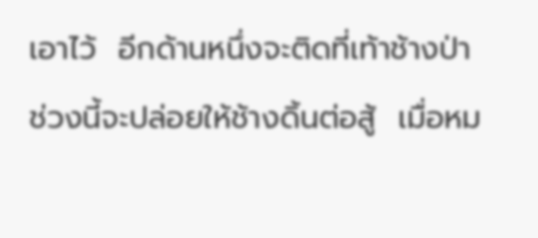เอาไว้  อีกด้านหนึ่งจะติดที่เท้าช้างป่า  ช่วงนี้จะปล่อยให้ช้างดิ้นต่อสู้  เมื่อหม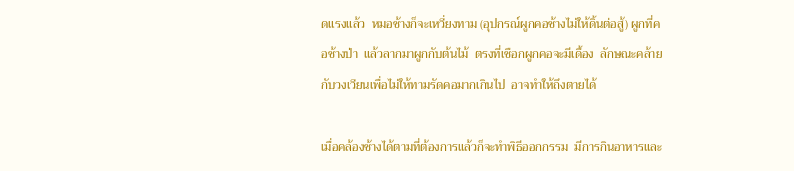ดแรงแล้ว  หมอช้างก็จะเหวี่ยงทาม (อุปกรณ์ผูกคอช้างไม่ให้ดิ้นต่อสู้) ผูกที่คอช้างป่า  แล้วลากมาผูกกับต้นไม้  ตรงที่เชือกผูกคอจะมีเดื้อง  ลักษณะคล้ายกับวงเวียนเพื่อไม่ให้ทามรัดคอมากเกินไป  อาจทำให้ถึงตายได้

เมื่อคล้องช้างได้ตามที่ต้องการแล้วก็จะทำพิธีออกกรรม  มีการกินอาหารและ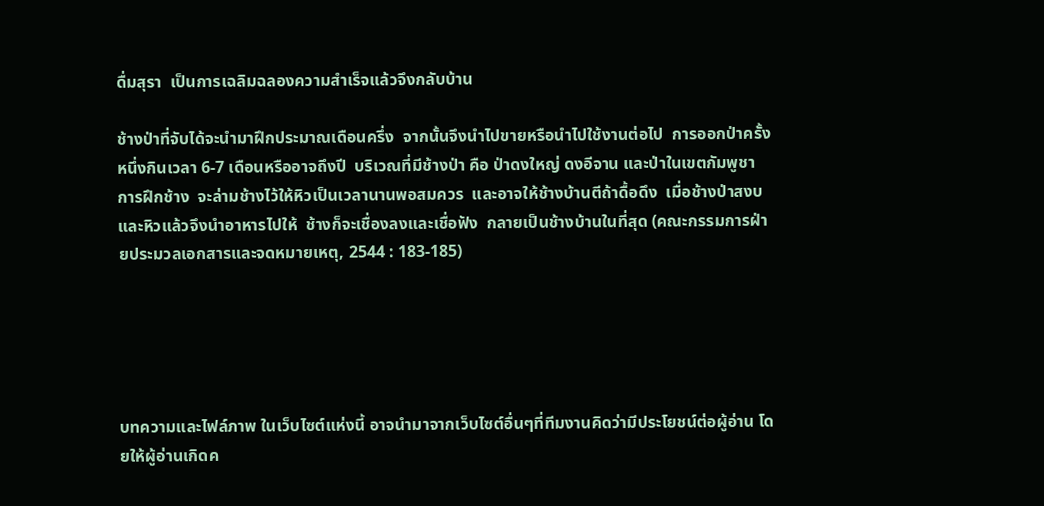ดื่มสุรา  เป็นการเฉลิมฉลองความสำเร็จแล้วจึงกลับบ้าน

ช้างป่าที่จับได้จะนำมาฝึกประมาณเดือนครึ่ง  จากนั้นจึงนำไปขายหรือนำไปใช้งานต่อไป  การออกป่าครั้งหนึ่งกินเวลา 6-7 เดือนหรืออาจถึงปี  บริเวณที่มีช้างป่า คือ ป่าดงใหญ่ ดงอีจาน และป่าในเขตกัมพูชา  การฝึกช้าง  จะล่ามช้างไว้ให้หิวเป็นเวลานานพอสมควร  และอาจให้ช้างบ้านตีถ้าดื้อดึง  เมื่อช้างป่าสงบและหิวแล้วจึงนำอาหารไปให้  ช้างก็จะเชื่องลงและเชื่อฟัง  กลายเป็นช้างบ้านในที่สุด (คณะกรรมการฝ่ายประมวลเอกสารและจดหมายเหตุ, 2544 : 183-185)





บทความและไฟล์ภาพ ในเว็บไซต์แห่งนี้ อาจนำมาจากเว็บไซต์อื่นๆที่ทีมงานคิดว่ามีประโยชน์ต่อผู้อ่าน โดยให้ผู้อ่านเกิดค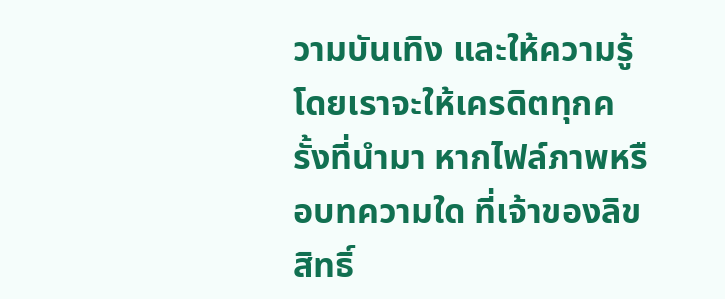วามบันเทิง และให้ความรู้ โดยเราจะให้เครดิตทุกครั้งที่นำมา หากไฟล์ภาพหรือบทความใด ที่เจ้าของลิขสิทธิ์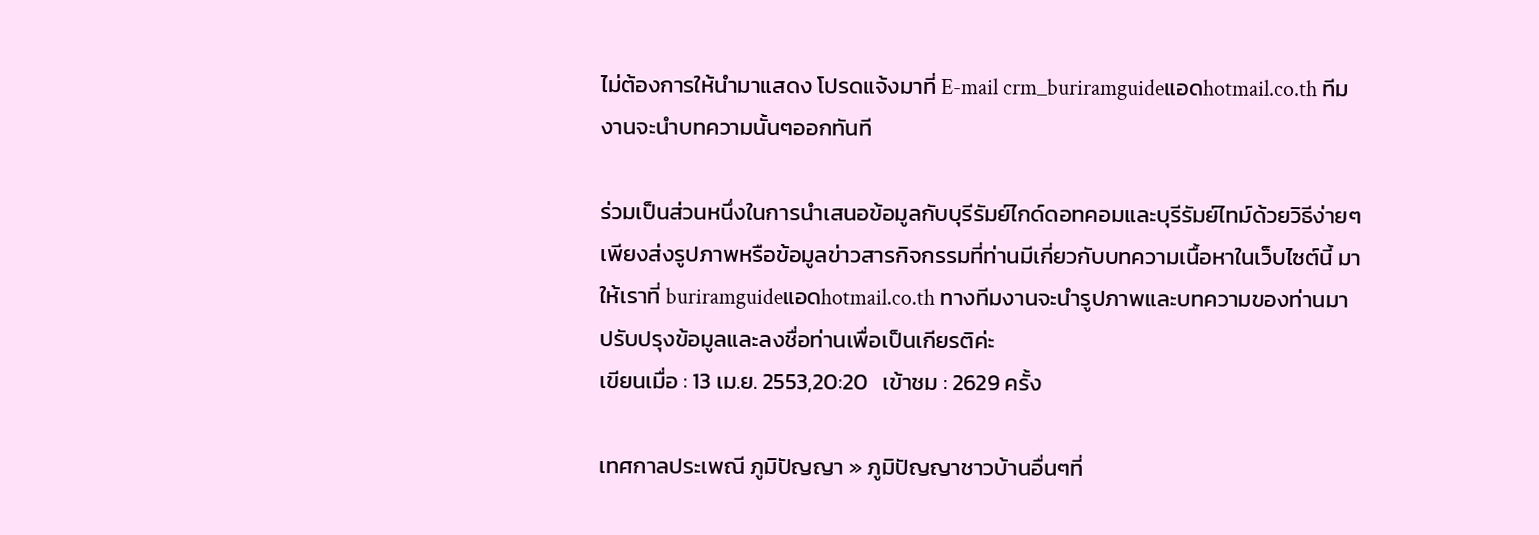ไม่ต้องการให้นำมาแสดง โปรดแจ้งมาที่ E-mail crm_buriramguideแอดhotmail.co.th ทีมงานจะนำบทความนั้นๆออกทันที

ร่วมเป็นส่วนหนึ่งในการนำเสนอข้อมูลกับบุรีรัมย์ไกด์ดอทคอมและบุรีรัมย์ไทม์ด้วยวิธีง่ายๆ
เพียงส่งรูปภาพหรือข้อมูลข่าวสารกิจกรรมที่ท่านมีเกี่ยวกับบทความเนื้อหาในเว็บไซต์นี้ มาให้เราที่ buriramguideแอดhotmail.co.th ทางทีมงานจะนำรูปภาพและบทความของท่านมาปรับปรุงข้อมูลและลงชื่อท่านเพื่อเป็นเกียรติค่ะ
เขียนเมื่อ : 13 เม.ย. 2553,20:20   เข้าชม : 2629 ครั้ง

เทศกาลประเพณี ภูมิปัญญา » ภูมิปัญญาชาวบ้านอื่นๆที่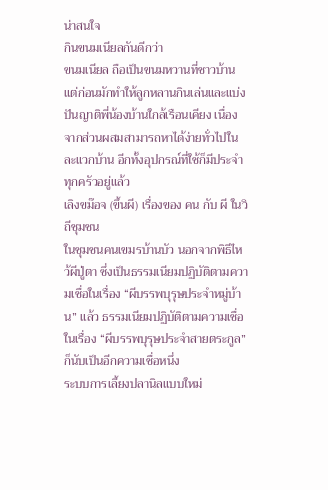น่าสนใจ
กินขนมเนียลกันดีกว่า
ขนมเนียล ถือเป็นขนมหวานที่ชาวบ้านแต่ก่อนมักทำให้ลูกหลานกินเล่นและแบ่งปันญาติพี่น้องบ้านใกล้เรือนเคียง เนื่องจากส่วนผสมสามารถหาได้ง่ายทั่วไปในละแวกบ้าน อีกทั้งอุปกรณ์ที่ใช้ก็มีประจำทุกครัวอยู่แล้ว
เลิงขม๊อจ (ขึ้นผี) เรื่องของ คน กับ ผี ในวิถีชุมชน
ในชุมชนคนเขมรบ้านบัว นอกจากพิธีไหว้ผีปู่ตา ซึ่งเป็นธรรมเนียมปฏิบัติตามความเชื่อในเรื่อง “ผีบรรพบุรุษประจำหมู่บ้าน” แล้ว ธรรมเนียมปฏิบัติตามความเชื่อในเรื่อง “ผีบรรพบุรุษประจำสายตระกูล” ก็นับเป็นอีกความเชื่อหนึ่ง
ระบบการเลี้ยงปลานิลแบบใหม่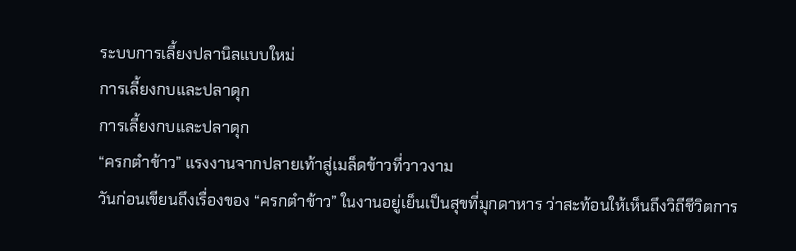ระบบการเลี้ยงปลานิลแบบใหม่
การเลี้ยงกบและปลาดุก
การเลี้ยงกบและปลาดุก
“ครกตำข้าว” แรงงานจากปลายเท้าสู่เมล็ดข้าวที่วาวงาม
วันก่อนเขียนถึงเรื่องของ “ครกตำข้าว” ในงานอยู่เย็นเป็นสุขที่มุกดาหาร ว่าสะท้อนให้เห็นถึงวิถีชีวิตการ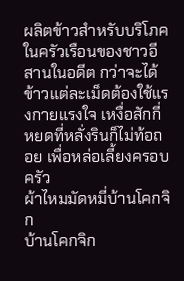ผลิตข้าวสำหรับบริโภคในครัวเรือนของชาวอีสานในอดีต กว่าจะได้ข้าวแต่ละเม็ดต้องใช้แรงกายแรงใจ เหงื่อสักกี่หยดที่หลั่งรินก็ไม่ท้อถอย เพื่อหล่อเลี้ยงครอบครัว
ผ้าไหมมัดหมี่บ้านโคกจิก
บ้านโคกจิก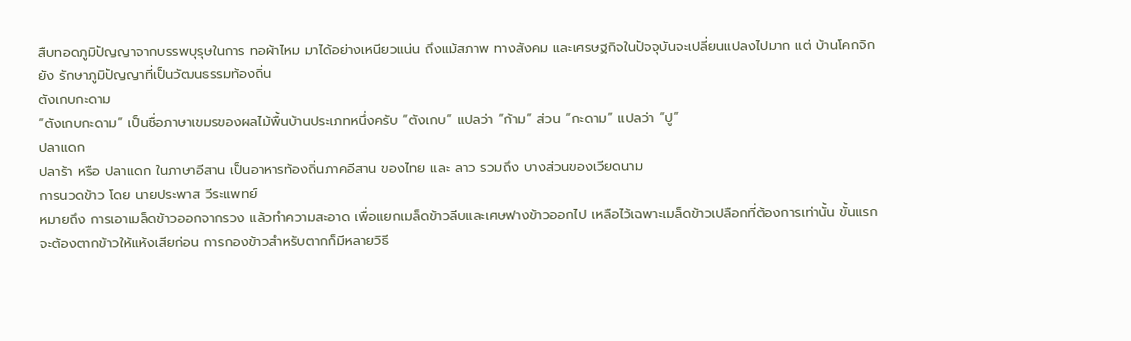สืบทอดภูมิปัญญาจากบรรพบุรุษในการ ทอผ้าไหม มาได้อย่างเหนียวแน่น ถึงแม้สภาพ ทางสังคม และเศรษฐกิจในปัจจุบันจะเปลี่ยนแปลงไปมาก แต่ บ้านโคกจิกยัง รักษาภูมิปัญญาที่เป็นวัฒนธรรมท้องถิ่น
ตังเกบกะดาม
“ตังเกบกะดาม” เป็นชื่อภาษาเขมรของผลไม้พื้นบ้านประเภทหนึ่งครับ “ตังเกบ” แปลว่า “ก้าม” ส่วน “กะดาม” แปลว่า “ปู”
ปลาแดก
ปลาร้า หรือ ปลาแดก ในภาษาอีสาน เป็นอาหารท้องถิ่นภาคอีสาน ของไทย และ ลาว รวมถึง บางส่วนของเวียดนาม
การนวดข้าว โดย นายประพาส วีระแพทย์
หมายถึง การเอาเมล็ดข้าวออกจากรวง แล้วทำความสะอาด เพื่อแยกเมล็ดข้าวลีบและเศษฟางข้าวออกไป เหลือไว้เฉพาะเมล็ดข้าวเปลือกที่ต้องการเท่านั้น ขั้นแรกจะต้องตากข้าวให้แห้งเสียก่อน การกองข้าวสำหรับตากก็มีหลายวิธี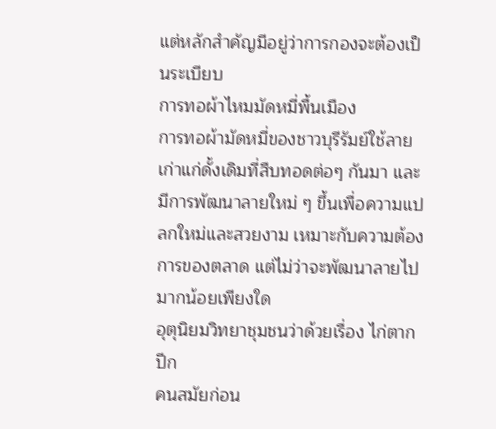แต่หลักสำคัญมีอยู่ว่าการกองจะต้องเป็นระเบียบ
การทอผ้าไหมมัดหมี่พื้นเมือง
การทอผ้ามัดหมี่ของชาวบุรีรัมย์ใช้ลายเก่าแก่ดั้งเดิมที่สืบทอดต่อๆ กันมา และมีการพัฒนาลายใหม่ ๆ ขึ้นเพื่อความแปลกใหม่และสวยงาม เหมาะกับความต้องการของตลาด แต่ไม่ว่าจะพัฒนาลายไปมากน้อยเพียงใด
อุตุนิยมวิทยาชุมชนว่าด้วยเรื่อง ไก่ตากปีก
คนสมัยก่อน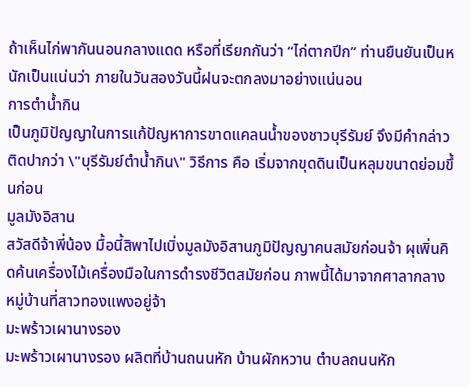ถ้าเห็นไก่พากันนอนกลางแดด หรือที่เรียกกันว่า “ไก่ตากปีก” ท่านยืนยันเป็นหนักเป็นแน่นว่า ภายในวันสองวันนี้ฝนจะตกลงมาอย่างแน่นอน
การตำน้ำกิน
เป็นภูมิปัญญาในการแก้ปัญหาการขาดแคลนน้ำของชาวบุรีรัมย์ จึงมีคำกล่าวติดปากว่า \"บุรีรัมย์ตำน้ำกิน\" วิธีการ คือ เริ่มจากขุดดินเป็นหลุมขนาดย่อมขึ้นก่อน
มูลมังอิสาน
สวัสดีจ้าพี่น้อง มื้อนี้สิพาไปเบิ่งมูลมังอิสานภูมิปัญญาคนสมัยก่อนจ้า ผุเพิ่นคิดค้นเครื่องไม้เครื่องมือในการดำรงชีวิตสมัยก่อน ภาพนี้ได้มาจากศาลากลาง หมู่บ้านที่สาวทองแพงอยู่จ้า
มะพร้าวเผานางรอง
มะพร้าวเผานางรอง ผลิตที่บ้านถนนหัก บ้านผักหวาน ตำบลถนนหัก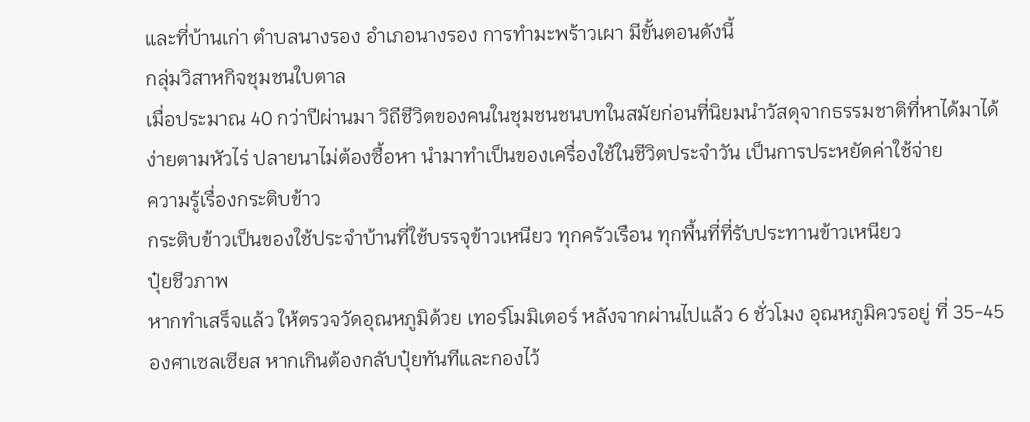และที่บ้านเก่า ตำบลนางรอง อำเภอนางรอง การทำมะพร้าวเผา มีขั้นตอนดังนี้
กลุ่มวิสาหกิจชุมชนใบตาล
เมื่อประมาณ 40 กว่าปีผ่านมา วิถีชีวิตของคนในชุมชนชนบทในสมัยก่อนที่นิยมนำวัสดุจากธรรมชาติที่หาได้มาได้ง่ายตามหัวไร่ ปลายนาไม่ต้องซื้อหา นำมาทำเป็นของเครื่องใช้ในชีวิตประจำวัน เป็นการประหยัดค่าใช้จ่าย
ความรู้เรื่องกระติบข้าว
กระติบข้าวเป็นของใช้ประจำบ้านที่ใช้บรรจุข้าวเหนียว ทุกครัวเรือน ทุกพื้นที่ที่รับประทานข้าวเหนียว
ปุ๋ยชีวภาพ
หากทำเสร็จแล้ว ให้ตรวจวัดอุณหภูมิด้วย เทอร์โมมิเตอร์ หลังจากผ่านไปแล้ว 6 ชั่วโมง อุณหภูมิควรอยู่ ที่ 35-45 องศาเซลเซียส หากเกินต้องกลับปุ๋ยทันทีและกองไว้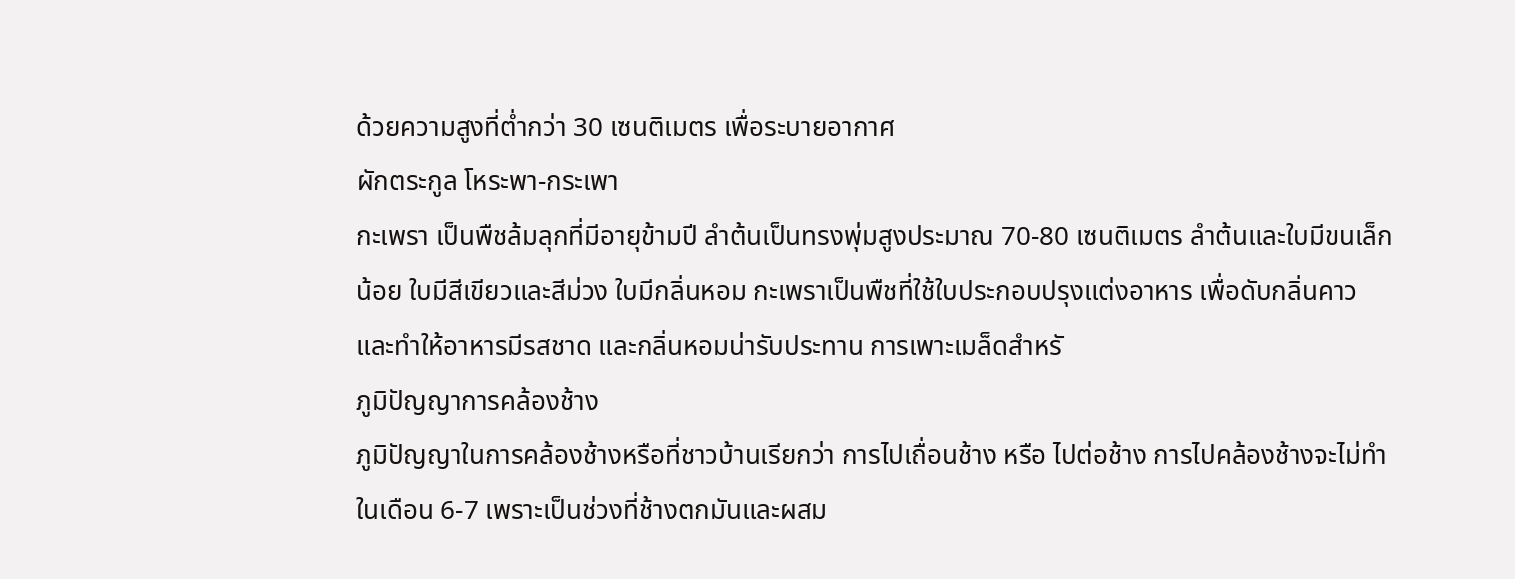ด้วยความสูงที่ต่ำกว่า 30 เซนติเมตร เพื่อระบายอากาศ
ผักตระกูล โหระพา-กระเพา
กะเพรา เป็นพืชล้มลุกที่มีอายุข้ามปี ลำต้นเป็นทรงพุ่มสูงประมาณ 70-80 เซนติเมตร ลำต้นและใบมีขนเล็กน้อย ใบมีสีเขียวและสีม่วง ใบมีกลิ่นหอม กะเพราเป็นพืชที่ใช้ใบประกอบปรุงแต่งอาหาร เพื่อดับกลิ่นคาว และทำให้อาหารมีรสชาด และกลิ่นหอมน่ารับประทาน การเพาะเมล็ดสำหรั
ภูมิปัญญาการคล้องช้าง
ภูมิปัญญาในการคล้องช้างหรือที่ชาวบ้านเรียกว่า การไปเถื่อนช้าง หรือ ไปต่อช้าง การไปคล้องช้างจะไม่ทำในเดือน 6-7 เพราะเป็นช่วงที่ช้างตกมันและผสม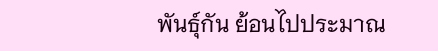พันธุ์กัน ย้อนไปประมาณ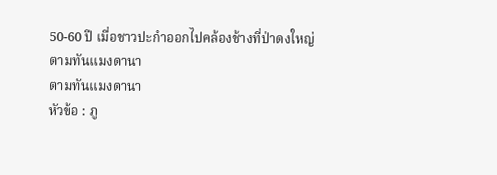50-60 ปี เมื่อชาวปะกำออกไปคล้องช้างที่ป่าดงใหญ่
ตามทันแมงดานา
ตามทันแมงดานา
หัวข้อ : ภู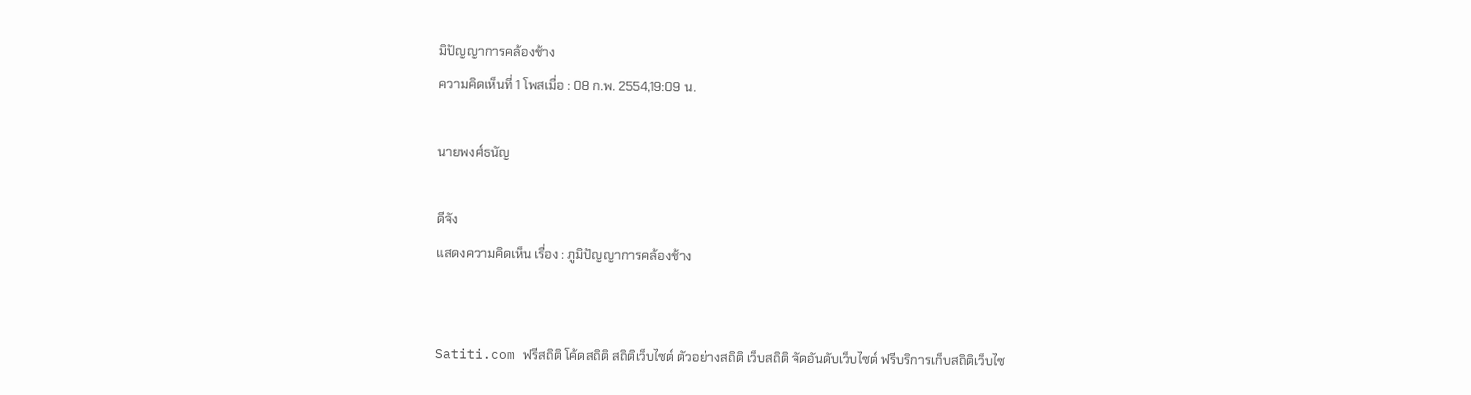มิปัญญาการคล้องช้าง
ความคิดเห็นที่ 1 โพสเมื่อ : 08 ก.พ. 2554,19:09 น.

นายพงศ์ธนัญ

ดีจัง
แสดงความคิดเห็น เรื่อง : ภูมิปัญญาการคล้องช้าง


Satiti.com ฟรีสถิติ โค้ดสถิติ สถิติเว็บไซต์ ตัวอย่างสถิติ เว็บสถิติ จัดอันดับเว็บไซต์ ฟรีบริการเก็บสถิติเว็บไซ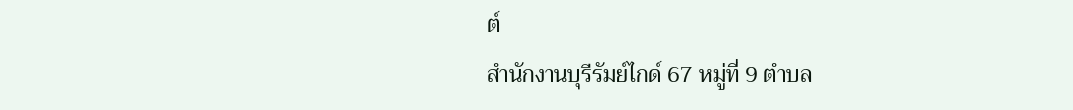ต์
สำนักงานบุรีรัมย์ไกด์ 67 หมู่ที่ 9 ตำบล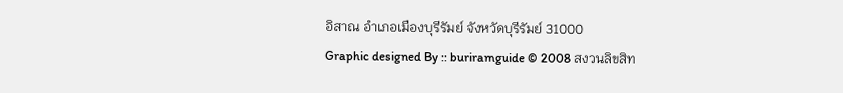อิสาณ อำเภอเมืองบุรีรัมย์ จังหวัดบุรีรัมย์ 31000
Graphic designed By :: buriramguide © 2008 สงวนลิขสิท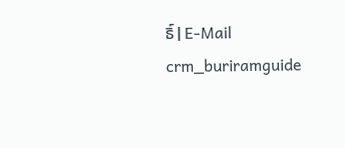ธิ์ | E-Mail crm_buriramguide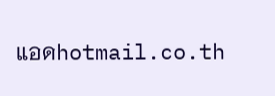แอดhotmail.co.th